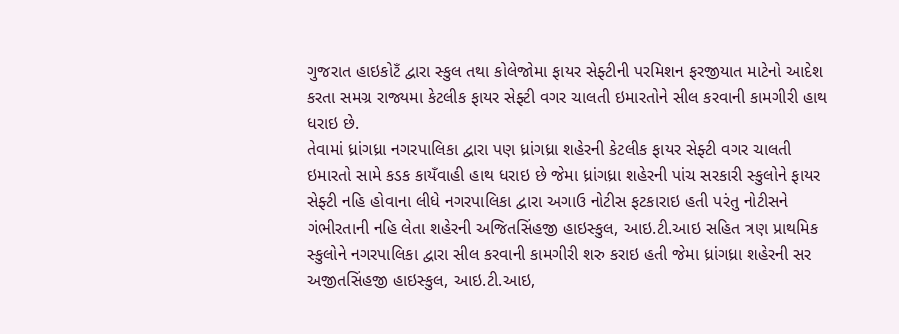ગુજરાત હાઇકોટઁ દ્વારા સ્કુલ તથા કોલેજોમા ફાયર સેફ્ટીની પરમિશન ફરજીયાત માટેનો આદેશ કરતા સમગ્ર રાજ્યમા કેટલીક ફાયર સેફ્ટી વગર ચાલતી ઇમારતોને સીલ કરવાની કામગીરી હાથ ધરાઇ છે.
તેવામાં ધ્રાંગધ્રા નગરપાલિકા દ્વારા પણ ધ્રાંગધ્રા શહેરની કેટલીક ફાયર સેફ્ટી વગર ચાલતી ઇમારતો સામે કડક કાયઁવાહી હાથ ધરાઇ છે જેમા ધ્રાંગધ્રા શહેરની પાંચ સરકારી સ્કુલોને ફાયર સેફ્ટી નહિ હોવાના લીધે નગરપાલિકા દ્વારા અગાઉ નોટીસ ફટકારાઇ હતી પરંતુ નોટીસને ગંભીરતાની નહિ લેતા શહેરની અજિતસિંહજી હાઇસ્કુલ, આઇ.ટી.આઇ સહિત ત્રણ પ્રાથમિક સ્કુલોને નગરપાલિકા દ્વારા સીલ કરવાની કામગીરી શરુ કરાઇ હતી જેમા ધ્રાંગધ્રા શહેરની સર અજીતસિંહજી હાઇસ્કુલ, આઇ.ટી.આઇ,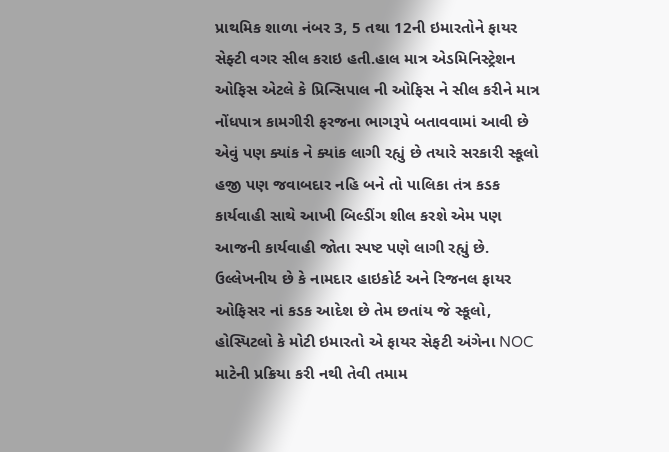પ્રાથમિક શાળા નંબર 3, 5 તથા 12ની ઇમારતોને ફાયર સેફ્ટી વગર સીલ કરાઇ હતી.હાલ માત્ર એડમિનિસ્ટ્રેશન ઓફિસ એટલે કે પ્રિન્સિપાલ ની ઓફિસ ને સીલ કરીને માત્ર નોંધપાત્ર કામગીરી ફરજના ભાગરૂપે બતાવવામાં આવી છે એવું પણ ક્યાંક ને ક્યાંક લાગી રહ્યું છે તયારે સરકારી સ્કૂલો હજી પણ જવાબદાર નહિ બને તો પાલિકા તંત્ર કડક કાર્યવાહી સાથે આખી બિલ્ડીંગ શીલ કરશે એમ પણ આજની કાર્યવાહી જોતા સ્પષ્ટ પણે લાગી રહ્યું છે.
ઉલ્લેખનીય છે કે નામદાર હાઇકોર્ટ અને રિજનલ ફાયર ઓફિસર નાં કડક આદેશ છે તેમ છતાંય જે સ્કૂલો, હોસ્પિટલો કે મોટી ઇમારતો એ ફાયર સેફટી અંગેના NOC માટેની પ્રક્રિયા કરી નથી તેવી તમામ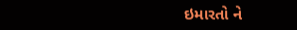ઇમારતો ને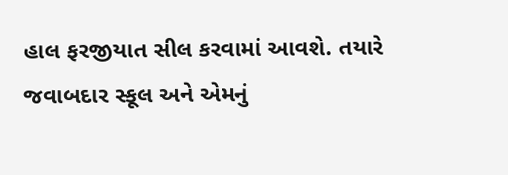હાલ ફરજીયાત સીલ કરવામાં આવશે. તયારે જવાબદાર સ્કૂલ અને એમનું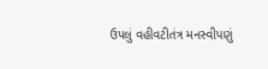ઉપલું વહીવટીતંત્ર મનસ્વીપણું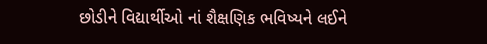છોડીને વિદ્યાર્થીઓ નાં શૈક્ષણિક ભવિષ્યને લઈને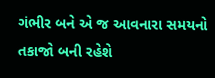ગંભીર બને એ જ આવનારા સમયનો તકાજો બની રહેશે